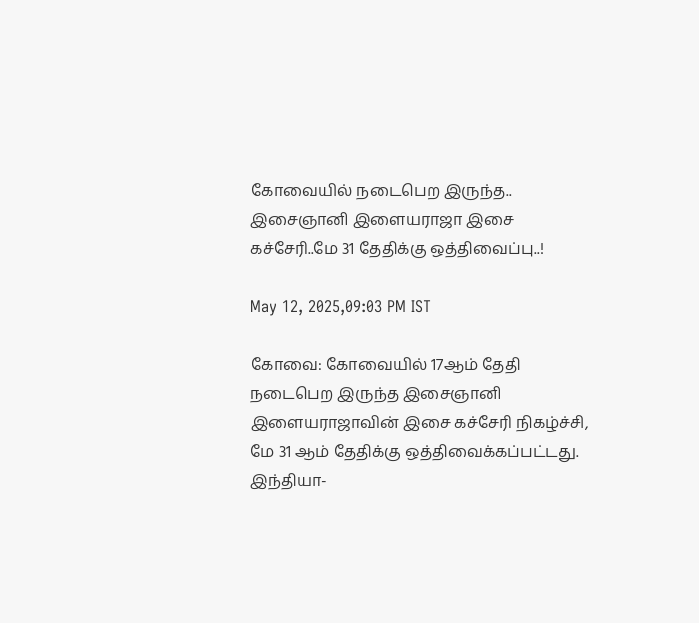கோவையில் நடைபெற இருந்த.. இசைஞானி இளையராஜா இசை கச்சேரி..மே 31 தேதிக்கு ஒத்திவைப்பு..!

May 12, 2025,09:03 PM IST

கோவை: கோவையில் 17ஆம் தேதி நடைபெற இருந்த இசைஞானி இளையராஜாவின் இசை கச்சேரி நிகழ்ச்சி, மே 31 ஆம் தேதிக்கு ஒத்திவைக்கப்பட்டது. இந்தியா-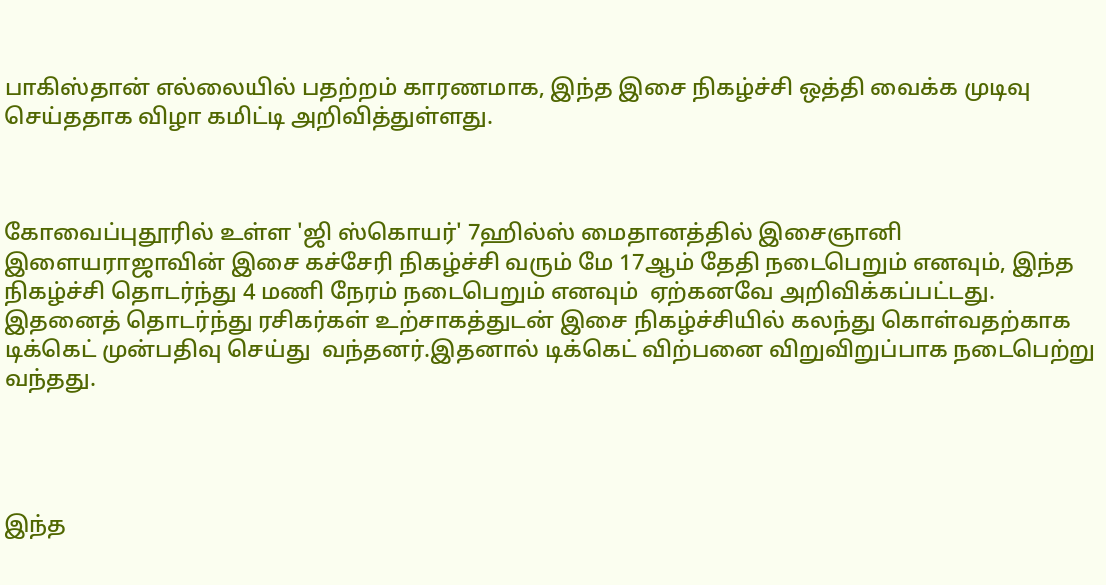பாகிஸ்தான் எல்லையில் பதற்றம் காரணமாக, இந்த இசை நிகழ்ச்சி ஒத்தி வைக்க முடிவு செய்ததாக விழா கமிட்டி அறிவித்துள்ளது.



கோவைப்புதூரில் உள்ள 'ஜி ஸ்கொயர்' 7ஹில்ஸ் மைதானத்தில் இசைஞானி இளையராஜாவின் இசை கச்சேரி நிகழ்ச்சி வரும் மே 17ஆம் தேதி நடைபெறும் எனவும், இந்த நிகழ்ச்சி தொடர்ந்து 4 மணி நேரம் நடைபெறும் எனவும்  ஏற்கனவே அறிவிக்கப்பட்டது. இதனைத் தொடர்ந்து ரசிகர்கள் உற்சாகத்துடன் இசை நிகழ்ச்சியில் கலந்து கொள்வதற்காக டிக்கெட் முன்பதிவு செய்து  வந்தனர்.இதனால் டிக்கெட் விற்பனை விறுவிறுப்பாக நடைபெற்று வந்தது.




இந்த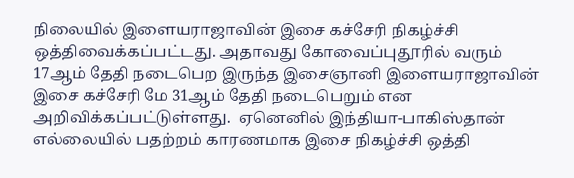நிலையில் இளையராஜாவின் இசை கச்சேரி நிகழ்ச்சி ஒத்திவைக்கப்பட்டது. அதாவது கோவைப்புதூரில் வரும் 17ஆம் தேதி நடைபெற இருந்த இசைஞானி இளையராஜாவின் இசை கச்சேரி மே 31ஆம் தேதி நடைபெறும் என அறிவிக்கப்பட்டுள்ளது.  ஏனெனில் இந்தியா-பாகிஸ்தான் எல்லையில் பதற்றம் காரணமாக இசை நிகழ்ச்சி ஒத்தி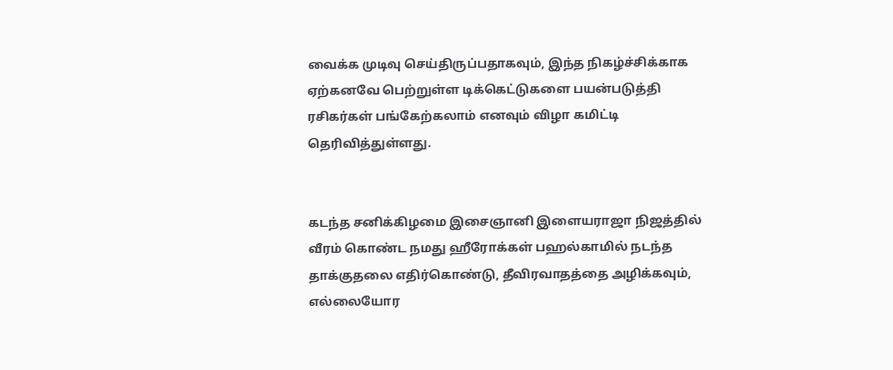வைக்க முடிவு செய்திருப்பதாகவும், இந்த நிகழ்ச்சிக்காக ஏற்கனவே பெற்றுள்ள டிக்கெட்டுகளை பயன்படுத்தி ரசிகர்கள் பங்கேற்கலாம் எனவும் விழா கமிட்டி தெரிவித்துள்ளது.


கடந்த சனிக்கிழமை இசைஞானி இளையராஜா நிஜத்தில் வீரம் கொண்ட நமது ஹீரோக்கள் பஹல்காமில் நடந்த தாக்குதலை எதிர்கொண்டு, தீவிரவாதத்தை அழிக்கவும், எல்லையோர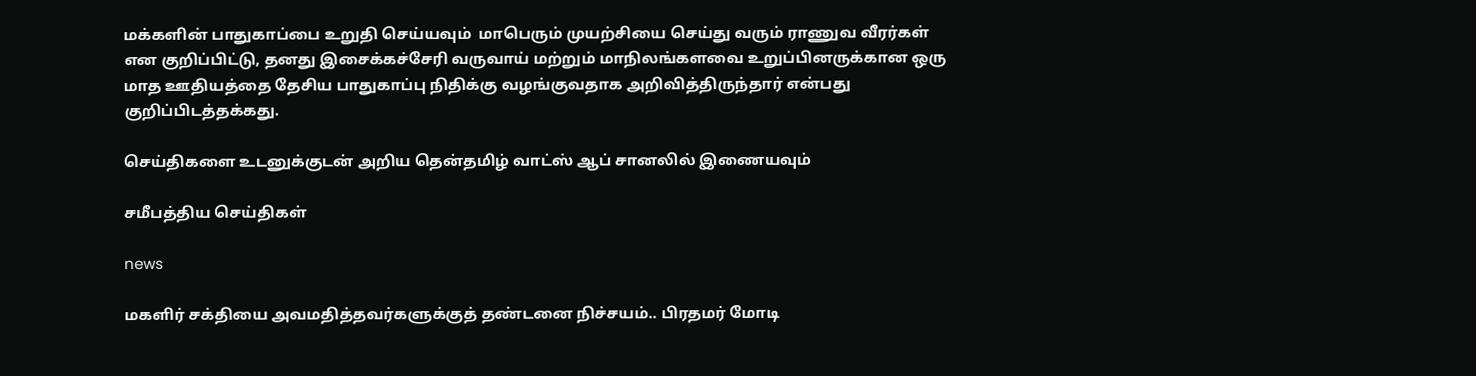மக்களின் பாதுகாப்பை உறுதி செய்யவும்  மாபெரும் முயற்சியை செய்து வரும் ராணுவ வீரர்கள் என குறிப்பிட்டு, தனது இசைக்கச்சேரி வருவாய் மற்றும் மாநிலங்களவை உறுப்பினருக்கான ஒரு மாத ஊதியத்தை தேசிய பாதுகாப்பு நிதிக்கு வழங்குவதாக அறிவித்திருந்தார் என்பது குறிப்பிடத்தக்கது.

செய்திகளை உடனுக்குடன் அறிய தென்தமிழ் வாட்ஸ் ஆப் சானலில் இணையவும்

சமீபத்திய செய்திகள்

news

மகளிர் சக்தியை அவமதித்தவர்களுக்குத் தண்டனை நிச்சயம்.. பிரதமர் மோடி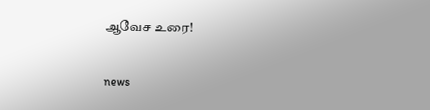ஆவேச உரை!

news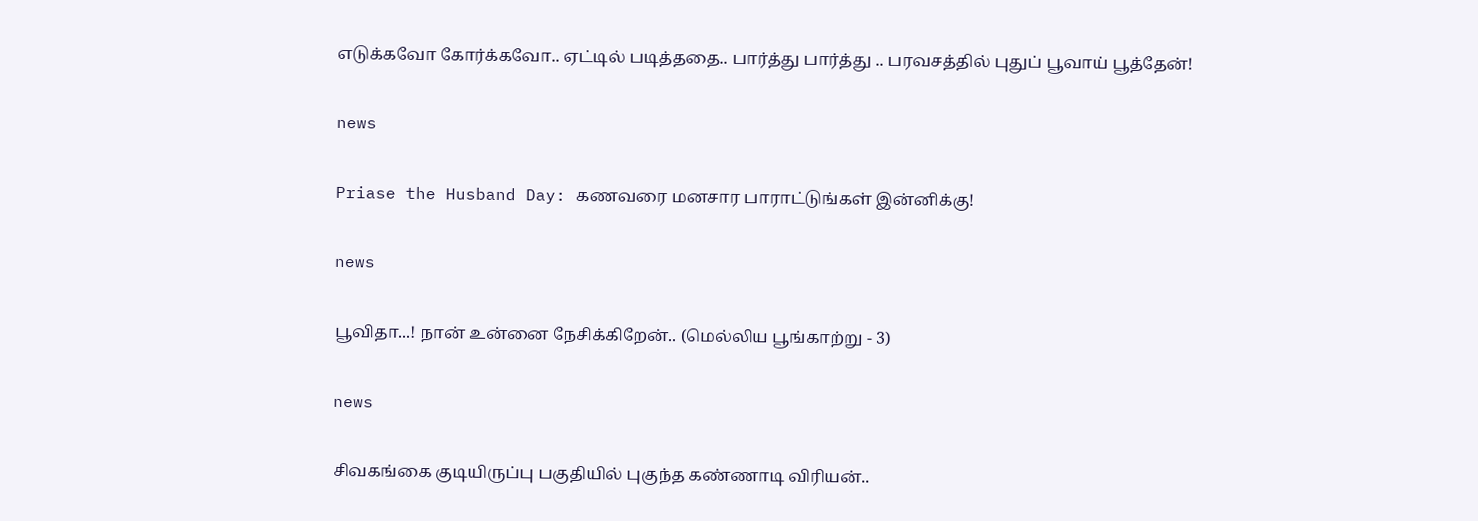எடுக்கவோ கோர்க்கவோ.. ஏட்டில் படித்ததை.. பார்த்து பார்த்து .. பரவசத்தில் புதுப் பூவாய் பூத்தேன்!

news

Priase the Husband Day: கணவரை மனசார பாராட்டுங்கள் இன்னிக்கு!

news

பூவிதா...! நான் உன்னை நேசிக்கிறேன்.. (மெல்லிய பூங்காற்று - 3)

news

சிவகங்கை குடியிருப்பு பகுதியில் புகுந்த கண்ணாடி விரியன்..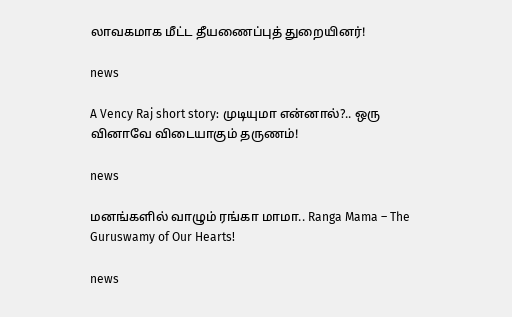லாவகமாக மீட்ட தீயணைப்புத் துறையினர்!

news

A Vency Raj short story: முடியுமா என்னால்?.. ஒரு வினாவே விடையாகும் தருணம்!

news

மனங்களில் வாழும் ரங்கா மாமா.. Ranga Mama – The Guruswamy of Our Hearts!

news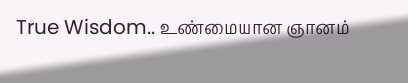True Wisdom.. உண்மையான ஞானம்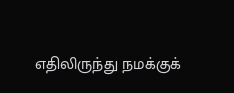எதிலிருந்து நமக்குக்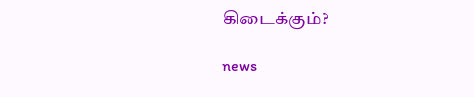கிடைக்கும்?

news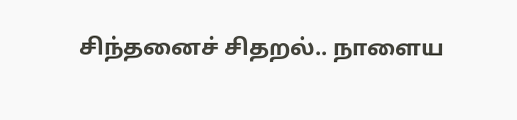சிந்தனைச் சிதறல்.. நாளைய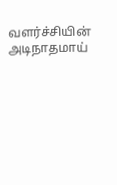வளர்ச்சியின் அடிநாதமாய்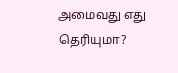அமைவது எது தெரியுமா?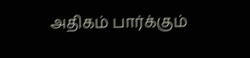அதிகம் பார்க்கும்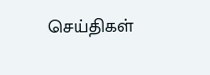செய்திகள்